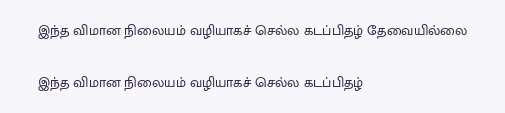இந்த விமான நிலையம் வழியாகச் செல்ல கடப்பிதழ் தேவையில்லை

இந்த விமான நிலையம் வழியாகச் செல்ல கடப்பிதழ்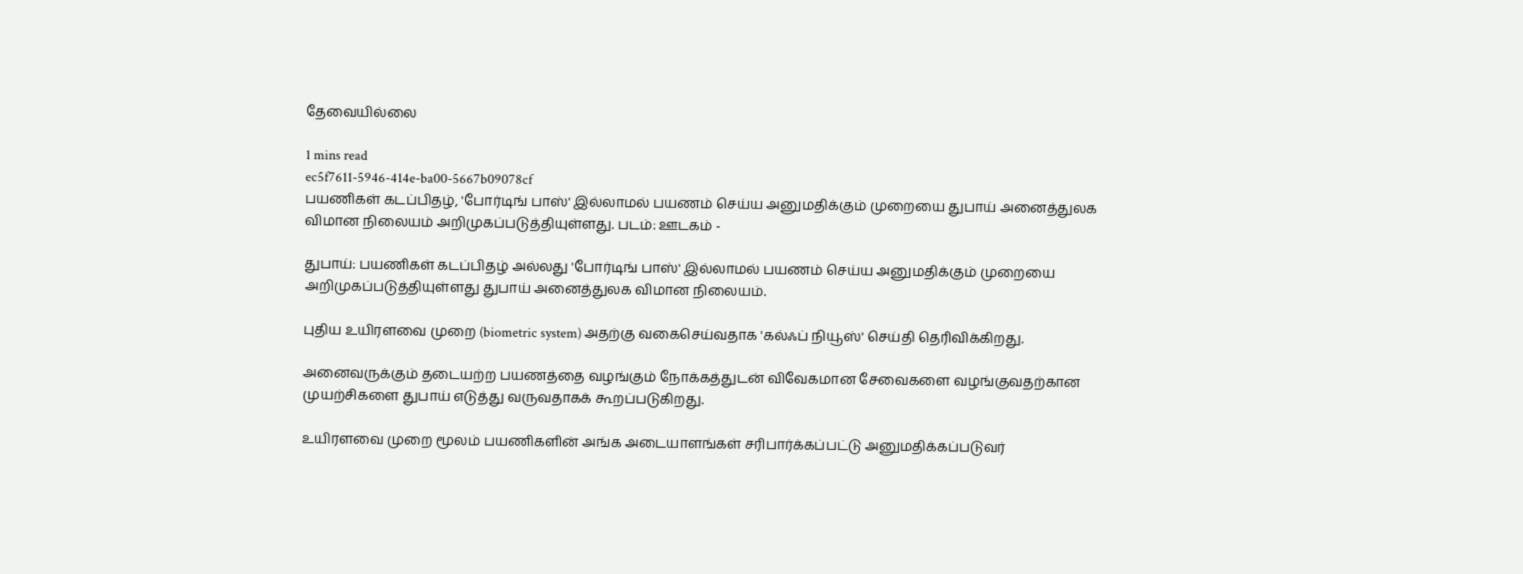தேவையில்லை

1 mins read
ec5f7611-5946-414e-ba00-5667b09078cf
பயணிகள் கடப்பிதழ், 'போர்டிங் பாஸ்' இல்லாமல் பயணம் செய்ய அனுமதிக்கும் முறையை துபாய் அனைத்துலக விமான நிலையம் அறிமுகப்படுத்தியுள்ளது. படம்: ஊடகம் -

துபாய்: பயணிகள் கடப்பிதழ் அல்லது 'போர்டிங் பாஸ்' இல்லாமல் பயணம் செய்ய அனுமதிக்கும் முறையை அறிமுகப்படுத்தியுள்ளது துபாய் அனைத்துலக விமான நிலையம்.

புதிய உயிரளவை முறை (biometric system) அதற்கு வகைசெய்வதாக 'கல்ஃப் நியூஸ்' செய்தி தெரிவிக்கிறது.

அனைவருக்கும் தடையற்ற பயணத்தை வழங்கும் நோக்கத்துடன் விவேகமான சேவைகளை வழங்குவதற்கான முயற்சிகளை துபாய் எடுத்து வருவதாகக் கூறப்படுகிறது.

உயிரளவை முறை மூலம் பயணிகளின் அங்க அடையாளங்கள் சரிபார்க்கப்பட்டு அனுமதிக்கப்படுவர்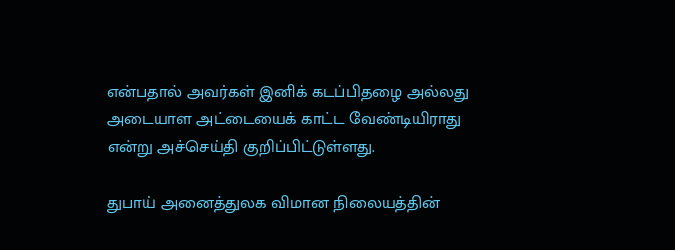என்பதால் அவர்கள் இனிக் கடப்பிதழை அல்லது அடையாள அட்டையைக் காட்ட வேண்டியிராது என்று அச்செய்தி குறிப்பிட்டுள்ளது.

துபாய் அனைத்துலக விமான நிலையத்தின்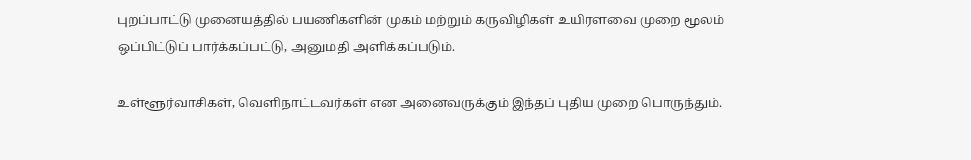புறப்பாட்டு முனையத்தில் பயணிகளின் முகம் மற்றும் கருவிழிகள் உயிரளவை முறை மூலம் ஒப்பிட்டுப் பார்க்கப்பட்டு, அனுமதி அளிக்கப்படும்.

உள்ளூர்வாசிகள், வெளிநாட்டவர்கள் என அனைவருக்கும் இந்தப் புதிய முறை பொருந்தும்.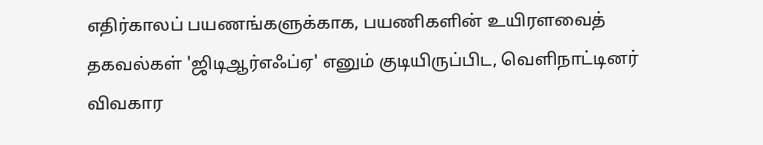எதிர்காலப் பயணங்களுக்காக, பயணிகளின் உயிரளவைத் தகவல்கள் 'ஜிடிஆர்எஃப்ஏ' எனும் குடியிருப்பிட, வெளிநாட்டினர் விவகார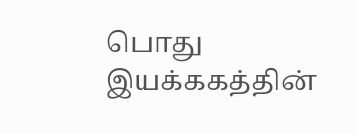பொது இயக்ககத்தின்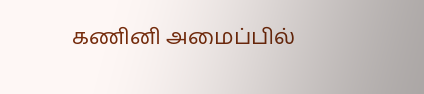கணினி அமைப்பில்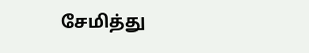சேமித்து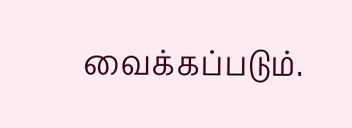வைக்கப்படும்.